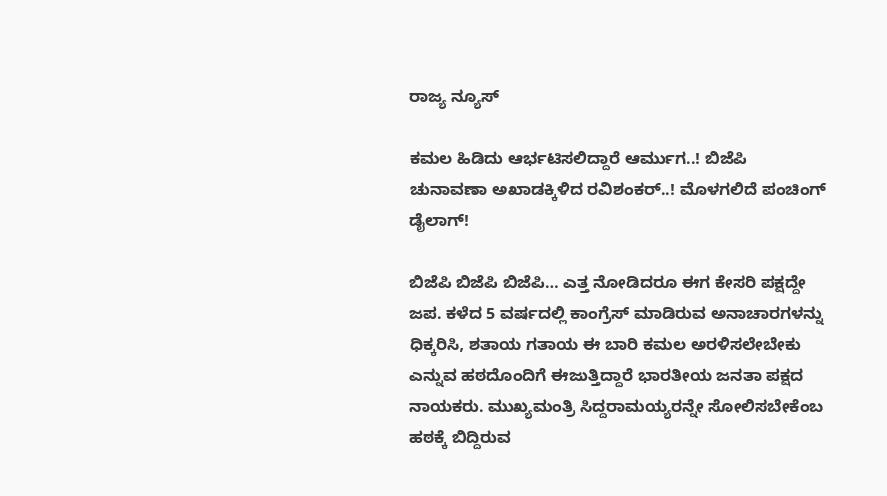ರಾಜ್ಯ ನ್ಯೂಸ್

ಕಮಲ ಹಿಡಿದು ಆರ್ಭಟಿಸಲಿದ್ದಾರೆ ಆರ್ಮುಗ..! ಬಿಜೆಪಿ ಚುನಾವಣಾ ಅಖಾಡಕ್ಕಿಳಿದ ರವಿಶಂಕರ್..! ಮೊಳಗಲಿದೆ ಪಂಚಿಂಗ್ ಡೈಲಾಗ್!

ಬಿಜೆಪಿ ಬಿಜೆಪಿ ಬಿಜೆಪಿ… ಎತ್ತ ನೋಡಿದರೂ ಈಗ ಕೇಸರಿ ಪಕ್ಷದ್ದೇ ಜಪ. ಕಳೆದ 5 ವರ್ಷದಲ್ಲಿ ಕಾಂಗ್ರೆಸ್ ಮಾಡಿರುವ ಅನಾಚಾರಗಳನ್ನು ಧಿಕ್ಕರಿಸಿ, ಶತಾಯ ಗತಾಯ ಈ ಬಾರಿ ಕಮಲ ಅರಳಿಸಲೇಬೇಕು ಎನ್ನುವ ಹಠದೊಂದಿಗೆ ಈಜುತ್ತಿದ್ದಾರೆ ಭಾರತೀಯ ಜನತಾ ಪಕ್ಷದ ನಾಯಕರು. ಮುಖ್ಯಮಂತ್ರಿ ಸಿದ್ದರಾಮಯ್ಯರನ್ನೇ ಸೋಲಿಸಬೇಕೆಂಬ ಹಠಕ್ಕೆ ಬಿದ್ದಿರುವ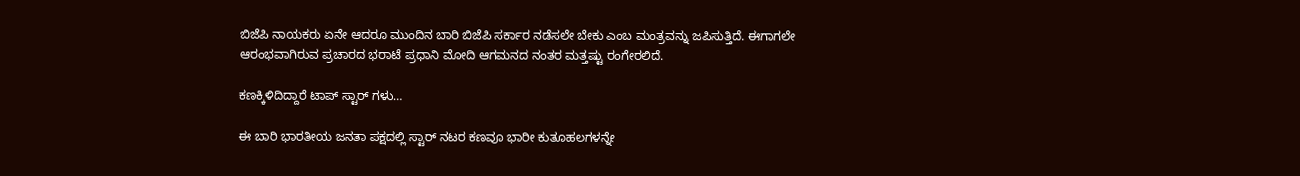ಬಿಜೆಪಿ ನಾಯಕರು ಏನೇ ಆದರೂ ಮುಂದಿನ ಬಾರಿ ಬಿಜೆಪಿ ಸರ್ಕಾರ ನಡೆಸಲೇ ಬೇಕು ಎಂಬ ಮಂತ್ರವನ್ನು ಜಪಿಸುತ್ತಿದೆ. ಈಗಾಗಲೇ ಆರಂಭವಾಗಿರುವ ಪ್ರಚಾರದ ಭರಾಟೆ ಪ್ರಧಾನಿ ಮೋದಿ ಆಗಮನದ ನಂತರ ಮತ್ತಷ್ಟು ರಂಗೇರಲಿದೆ.

ಕಣಕ್ಕಿಳಿದಿದ್ದಾರೆ ಟಾಪ್ ಸ್ಟಾರ್ ಗಳು…

ಈ ಬಾರಿ ಭಾರತೀಯ ಜನತಾ ಪಕ್ಷದಲ್ಲಿ ಸ್ಟಾರ್ ನಟರ ಕಣವೂ ಭಾರೀ ಕುತೂಹಲಗಳನ್ನೇ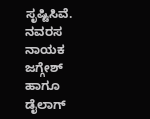ಸೃಷ್ಟಿಸಿವೆ. ನವರಸ ನಾಯಕ ಜಗ್ಗೇಶ್ ಹಾಗೂ ಡೈಲಾಗ್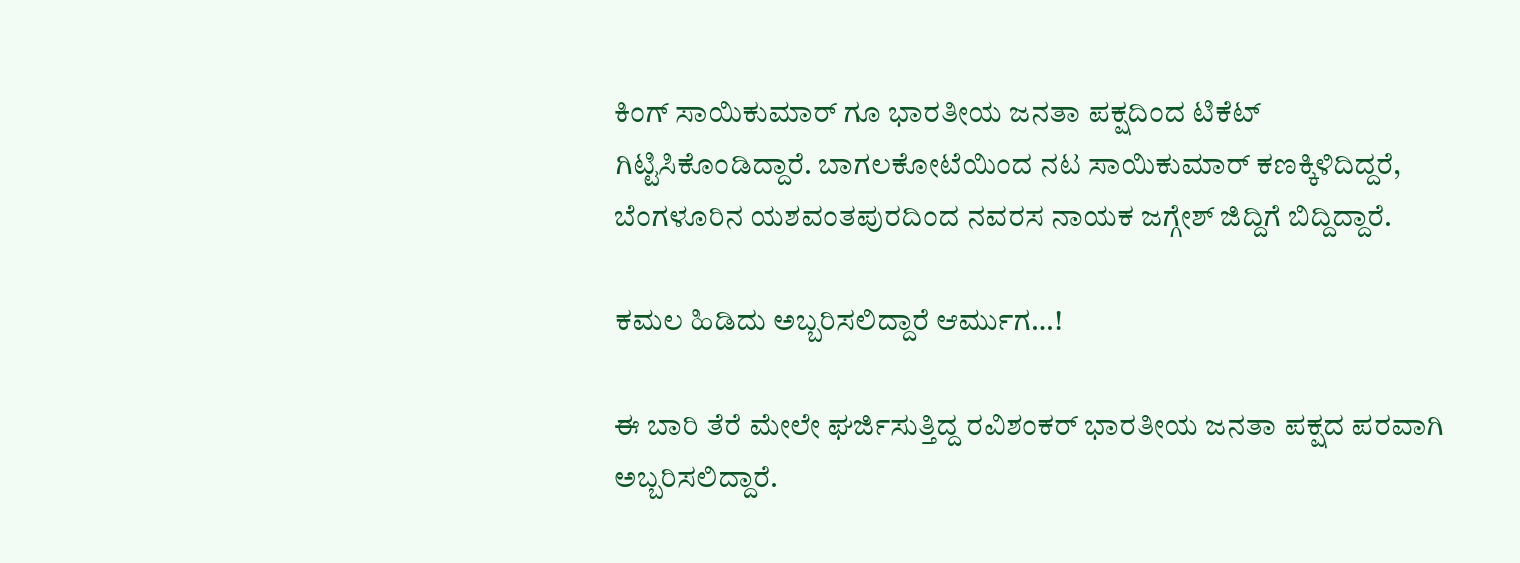ಕಿಂಗ್ ಸಾಯಿಕುಮಾರ್ ಗೂ ಭಾರತೀಯ ಜನತಾ ಪಕ್ಷದಿಂದ ಟಿಕೆಟ್ ಗಿಟ್ಟಿಸಿಕೊಂಡಿದ್ದಾರೆ. ಬಾಗಲಕೋಟೆಯಿಂದ ನಟ ಸಾಯಿಕುಮಾರ್ ಕಣಕ್ಕಿಳಿದಿದ್ದರೆ, ಬೆಂಗಳೂರಿನ ಯಶವಂತಪುರದಿಂದ ನವರಸ ನಾಯಕ ಜಗ್ಗೇಶ್ ಜಿದ್ದಿಗೆ ಬಿದ್ದಿದ್ದಾರೆ.

ಕಮಲ ಹಿಡಿದು ಅಬ್ಬರಿಸಲಿದ್ದಾರೆ ಆರ್ಮುಗ…!

ಈ ಬಾರಿ ತೆರೆ ಮೇಲೇ ಘರ್ಜಿಸುತ್ತಿದ್ದ ರವಿಶಂಕರ್ ಭಾರತೀಯ ಜನತಾ ಪಕ್ಷದ ಪರವಾಗಿ ಅಬ್ಬರಿಸಲಿದ್ದಾರೆ.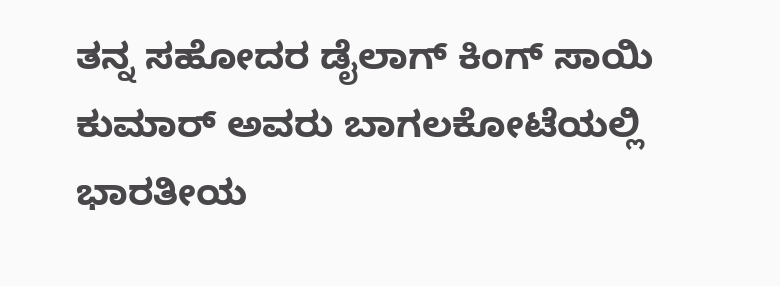ತನ್ನ ಸಹೋದರ ಡೈಲಾಗ್ ಕಿಂಗ್ ಸಾಯಿ ಕುಮಾರ್ ಅವರು ಬಾಗಲಕೋಟೆಯಲ್ಲಿ ಭಾರತೀಯ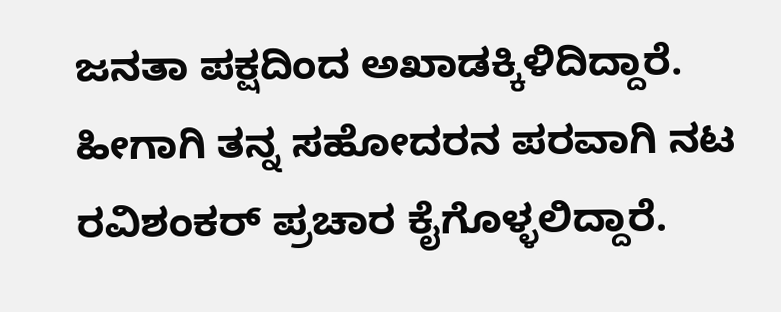ಜನತಾ ಪಕ್ಷದಿಂದ ಅಖಾಡಕ್ಕಿಳಿದಿದ್ದಾರೆ. ಹೀಗಾಗಿ ತನ್ನ ಸಹೋದರನ ಪರವಾಗಿ ನಟ ರವಿಶಂಕರ್ ಪ್ರಚಾರ ಕೈಗೊಳ್ಳಲಿದ್ದಾರೆ.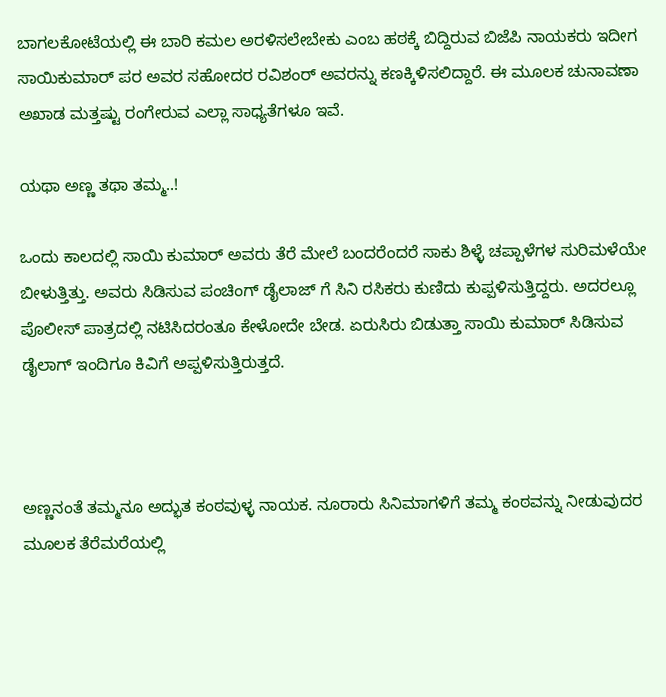ಬಾಗಲಕೋಟೆಯಲ್ಲಿ ಈ ಬಾರಿ ಕಮಲ ಅರಳಿಸಲೇಬೇಕು ಎಂಬ ಹಠಕ್ಕೆ ಬಿದ್ದಿರುವ ಬಿಜೆಪಿ ನಾಯಕರು ಇದೀಗ ಸಾಯಿಕುಮಾರ್ ಪರ ಅವರ ಸಹೋದರ ರವಿಶಂರ್ ಅವರನ್ನು ಕಣಕ್ಕಿಳಿಸಲಿದ್ದಾರೆ. ಈ ಮೂಲಕ ಚುನಾವಣಾ ಅಖಾಡ ಮತ್ತಷ್ಟು ರಂಗೇರುವ ಎಲ್ಲಾ ಸಾಧ್ಯತೆಗಳೂ ಇವೆ.

ಯಥಾ ಅಣ್ಣ ತಥಾ ತಮ್ಮ..!

ಒಂದು ಕಾಲದಲ್ಲಿ ಸಾಯಿ ಕುಮಾರ್ ಅವರು ತೆರೆ ಮೇಲೆ ಬಂದರೆಂದರೆ ಸಾಕು ಶಿಳ್ಳೆ ಚಪ್ಪಾಳೆಗಳ ಸುರಿಮಳೆಯೇ ಬೀಳುತ್ತಿತ್ತು. ಅವರು ಸಿಡಿಸುವ ಪಂಚಿಂಗ್ ಡೈಲಾಜ್ ಗೆ ಸಿನಿ ರಸಿಕರು ಕುಣಿದು ಕುಪ್ಪಳಿಸುತ್ತಿದ್ದರು. ಅದರಲ್ಲೂ ಪೊಲೀಸ್ ಪಾತ್ರದಲ್ಲಿ ನಟಿಸಿದರಂತೂ ಕೇಳೋದೇ ಬೇಡ. ಏರುಸಿರು ಬಿಡುತ್ತಾ ಸಾಯಿ ಕುಮಾರ್ ಸಿಡಿಸುವ ಡೈಲಾಗ್ ಇಂದಿಗೂ ಕಿವಿಗೆ ಅಪ್ಪಳಿಸುತ್ತಿರುತ್ತದೆ.



ಅಣ್ಣನಂತೆ ತಮ್ಮನೂ ಅದ್ಭುತ ಕಂಠವುಳ್ಳ ನಾಯಕ. ನೂರಾರು ಸಿನಿಮಾಗಳಿಗೆ ತಮ್ಮ ಕಂಠವನ್ನು ನೀಡುವುದರ ಮೂಲಕ ತೆರೆಮರೆಯಲ್ಲಿ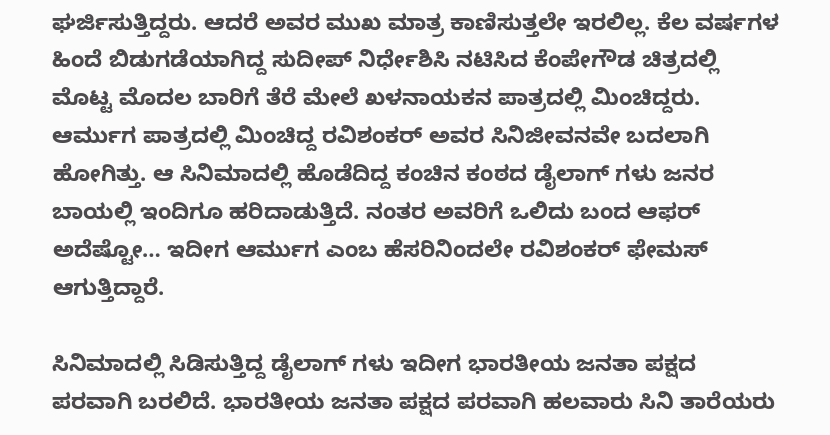ಘರ್ಜಿಸುತ್ತಿದ್ದರು. ಆದರೆ ಅವರ ಮುಖ ಮಾತ್ರ ಕಾಣಿಸುತ್ತಲೇ ಇರಲಿಲ್ಲ. ಕೆಲ ವರ್ಷಗಳ ಹಿಂದೆ ಬಿಡುಗಡೆಯಾಗಿದ್ದ ಸುದೀಪ್ ನಿರ್ಧೇಶಿಸಿ ನಟಿಸಿದ ಕೆಂಪೇಗೌಡ ಚಿತ್ರದಲ್ಲಿ ಮೊಟ್ಟ ಮೊದಲ ಬಾರಿಗೆ ತೆರೆ ಮೇಲೆ ಖಳನಾಯಕನ ಪಾತ್ರದಲ್ಲಿ ಮಿಂಚಿದ್ದರು. ಆರ್ಮುಗ ಪಾತ್ರದಲ್ಲಿ ಮಿಂಚಿದ್ದ ರವಿಶಂಕರ್ ಅವರ ಸಿನಿಜೀವನವೇ ಬದಲಾಗಿ ಹೋಗಿತ್ತು. ಆ ಸಿನಿಮಾದಲ್ಲಿ ಹೊಡೆದಿದ್ದ ಕಂಚಿನ ಕಂಠದ ಡೈಲಾಗ್ ಗಳು ಜನರ ಬಾಯಲ್ಲಿ ಇಂದಿಗೂ ಹರಿದಾಡುತ್ತಿದೆ. ನಂತರ ಅವರಿಗೆ ಒಲಿದು ಬಂದ ಆಫರ್ ಅದೆಷ್ಟೋ… ಇದೀಗ ಆರ್ಮುಗ ಎಂಬ ಹೆಸರಿನಿಂದಲೇ ರವಿಶಂಕರ್ ಫೇಮಸ್ ಆಗುತ್ತಿದ್ದಾರೆ.

ಸಿನಿಮಾದಲ್ಲಿ ಸಿಡಿಸುತ್ತಿದ್ದ ಡೈಲಾಗ್ ಗಳು ಇದೀಗ ಭಾರತೀಯ ಜನತಾ ಪಕ್ಷದ ಪರವಾಗಿ ಬರಲಿದೆ. ಭಾರತೀಯ ಜನತಾ ಪಕ್ಷದ ಪರವಾಗಿ ಹಲವಾರು ಸಿನಿ ತಾರೆಯರು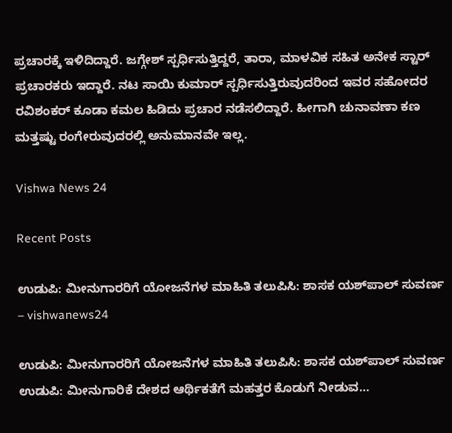ಪ್ರಚಾರಕ್ಕೆ ಇಳಿದಿದ್ದಾರೆ. ಜಗ್ಗೇಶ್ ಸ್ಪರ್ಧಿಸುತ್ತಿದ್ದರೆ, ತಾರಾ, ಮಾಳವಿಕ ಸಹಿತ ಅನೇಕ ಸ್ಟಾರ್ ಪ್ರಚಾರಕರು ಇದ್ದಾರೆ. ನಟ ಸಾಯಿ ಕುಮಾರ್ ಸ್ಪರ್ಧಿಸುತ್ತಿರುವುದರಿಂದ ಇವರ ಸಹೋದರ ರವಿಶಂಕರ್ ಕೂಡಾ ಕಮಲ ಹಿಡಿದು ಪ್ರಚಾರ ನಡೆಸಲಿದ್ದಾರೆ. ಹೀಗಾಗಿ ಚುನಾವಣಾ ಕಣ ಮತ್ತಷ್ಟು ರಂಗೇರುವುದರಲ್ಲಿ ಅನುಮಾನವೇ ಇಲ್ಲ.

Vishwa News 24

Recent Posts

ಉಡುಪಿ: ಮೀನುಗಾರರಿಗೆ ಯೋಜನೆಗಳ ಮಾಹಿತಿ ತಲುಪಿಸಿ: ಶಾಸಕ ಯಶ್‌ಪಾಲ್ ಸುವರ್ಣ – vishwanews24

ಉಡುಪಿ: ಮೀನುಗಾರರಿಗೆ ಯೋಜನೆಗಳ ಮಾಹಿತಿ ತಲುಪಿಸಿ: ಶಾಸಕ ಯಶ್‌ಪಾಲ್ ಸುವರ್ಣ ಉಡುಪಿ: ಮೀನುಗಾರಿಕೆ ದೇಶದ ಆರ್ಥಿಕತೆಗೆ ಮಹತ್ತರ ಕೊಡುಗೆ ನೀಡುವ…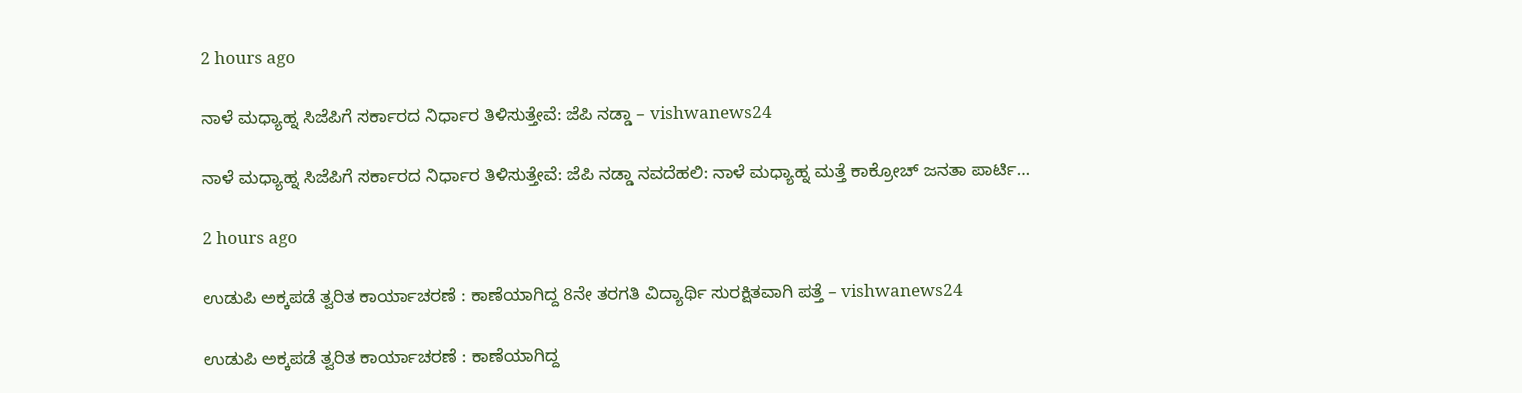2 hours ago

ನಾಳೆ ಮಧ್ಯಾಹ್ನ ಸಿಜೆಪಿಗೆ ಸರ್ಕಾರದ ನಿರ್ಧಾರ ತಿಳಿಸುತ್ತೇವೆ: ಜೆಪಿ ನಡ್ಡಾ – vishwanews24

ನಾಳೆ ಮಧ್ಯಾಹ್ನ ಸಿಜೆಪಿಗೆ ಸರ್ಕಾರದ ನಿರ್ಧಾರ ತಿಳಿಸುತ್ತೇವೆ: ಜೆಪಿ ನಡ್ಡಾ ನವದೆಹಲಿ: ನಾಳೆ ಮಧ್ಯಾಹ್ನ ಮತ್ತೆ ಕಾಕ್ರೋಚ್‌ ಜನತಾ ಪಾರ್ಟಿ…

2 hours ago

ಉಡುಪಿ ಅಕ್ಕಪಡೆ ತ್ವರಿತ ಕಾರ್ಯಾಚರಣೆ : ಕಾಣೆಯಾಗಿದ್ದ 8ನೇ ತರಗತಿ ವಿದ್ಯಾರ್ಥಿ ಸುರಕ್ಷಿತವಾಗಿ ಪತ್ತೆ – vishwanews24

ಉಡುಪಿ ಅಕ್ಕಪಡೆ ತ್ವರಿತ ಕಾರ್ಯಾಚರಣೆ : ಕಾಣೆಯಾಗಿದ್ದ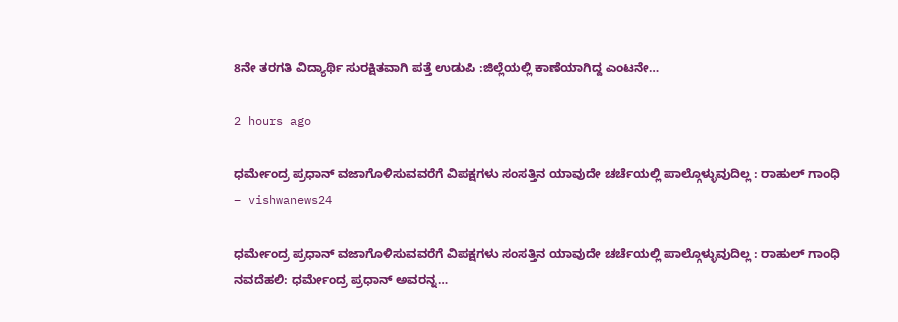8ನೇ ತರಗತಿ ವಿದ್ಯಾರ್ಥಿ ಸುರಕ್ಷಿತವಾಗಿ ಪತ್ತೆ ಉಡುಪಿ :ಜಿಲ್ಲೆಯಲ್ಲಿ ಕಾಣೆಯಾಗಿದ್ದ ಎಂಟನೇ…

2 hours ago

ಧರ್ಮೇಂದ್ರ ಪ್ರಧಾನ್ ವಜಾಗೊಳಿಸುವವರೆಗೆ ವಿಪಕ್ಷಗಳು ಸಂಸತ್ತಿನ ಯಾವುದೇ ಚರ್ಚೆಯಲ್ಲಿ ಪಾಲ್ಗೊಳ್ಳುವುದಿಲ್ಲ : ರಾಹುಲ್ ಗಾಂಧಿ – vishwanews24

ಧರ್ಮೇಂದ್ರ ಪ್ರಧಾನ್ ವಜಾಗೊಳಿಸುವವರೆಗೆ ವಿಪಕ್ಷಗಳು ಸಂಸತ್ತಿನ ಯಾವುದೇ ಚರ್ಚೆಯಲ್ಲಿ ಪಾಲ್ಗೊಳ್ಳುವುದಿಲ್ಲ : ರಾಹುಲ್ ಗಾಂಧಿ ನವದೆಹಲಿ: ಧರ್ಮೇಂದ್ರ ಪ್ರಧಾನ್ ಅವರನ್ನ…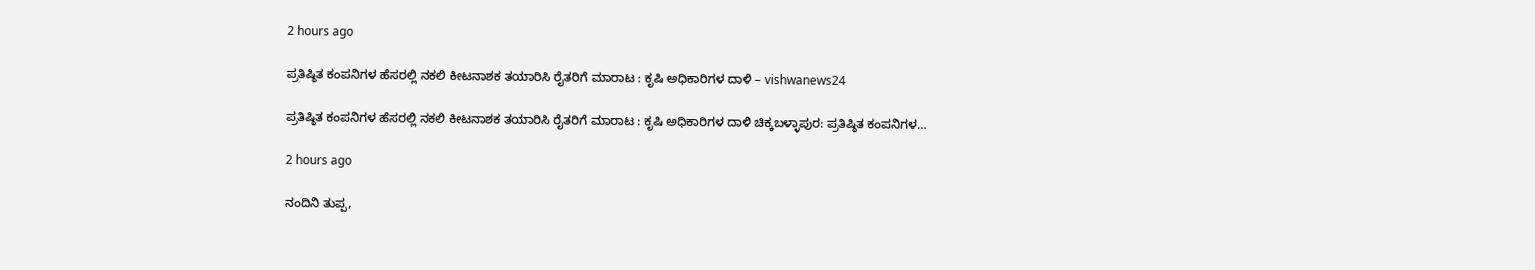2 hours ago

ಪ್ರತಿಷ್ಠಿತ ಕಂಪನಿಗಳ ಹೆಸರಲ್ಲಿ ನಕಲಿ ಕೀಟನಾಶಕ ತಯಾರಿಸಿ ರೈತರಿಗೆ ಮಾರಾಟ : ಕೃಷಿ ಅಧಿಕಾರಿಗಳ ದಾಳಿ – vishwanews24

ಪ್ರತಿಷ್ಠಿತ ಕಂಪನಿಗಳ ಹೆಸರಲ್ಲಿ ನಕಲಿ ಕೀಟನಾಶಕ ತಯಾರಿಸಿ ರೈತರಿಗೆ ಮಾರಾಟ : ಕೃಷಿ ಅಧಿಕಾರಿಗಳ ದಾಳಿ ಚಿಕ್ಕಬಳ್ಳಾಪುರ: ಪ್ರತಿಷ್ಠಿತ ಕಂಪನಿಗಳ…

2 hours ago

ನಂದಿನಿ ತುಪ್ಪ,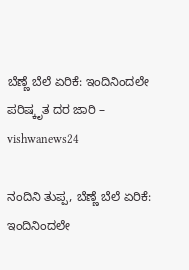ಬೆಣ್ಣೆ ಬೆಲೆ ಏರಿಕೆ: ಇಂದಿನಿಂದಲೇ ಪರಿಷ್ಕೃತ ದರ ಜಾರಿ – vishwanews24

ನಂದಿನಿ ತುಪ್ಪ, ಬೆಣ್ಣೆ ಬೆಲೆ ಏರಿಕೆ: ಇಂದಿನಿಂದಲೇ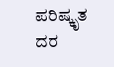ಪರಿಷ್ಕೃತ ದರ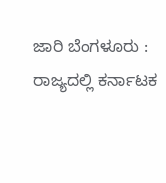ಜಾರಿ ಬೆಂಗಳೂರು : ರಾಜ್ಯದಲ್ಲಿ ಕರ್ನಾಟಕ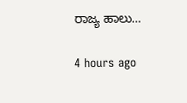ರಾಜ್ಯ ಹಾಲು…

4 hours ago